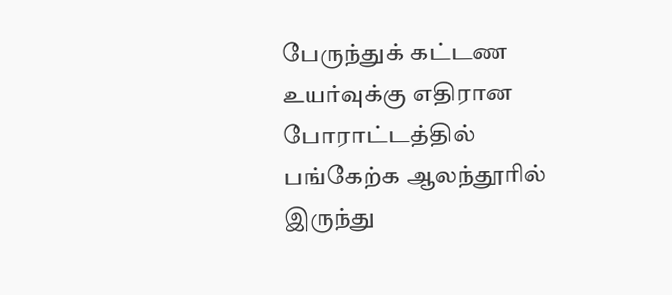பேருந்துக் கட்டண உயர்வுக்கு எதிரான போராட்டத்தில் பங்கேற்க ஆலந்தூரில் இருந்து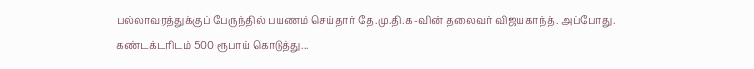பல்லாவரத்துக்குப் பேருந்தில் பயணம் செய்தார் தே.மு.தி.க-வின் தலைவர் விஜயகாந்த். அப்போது. கண்டக்டரிடம் 500 ரூபாய் கொடுத்து...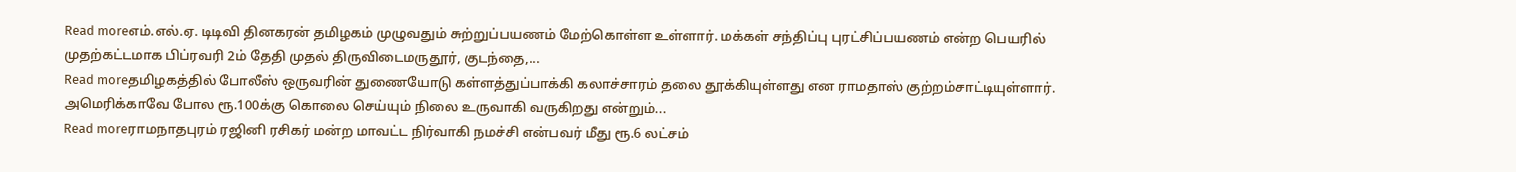Read moreஎம்.எல்.ஏ. டிடிவி தினகரன் தமிழகம் முழுவதும் சுற்றுப்பயணம் மேற்கொள்ள உள்ளார். மக்கள் சந்திப்பு புரட்சிப்பயணம் என்ற பெயரில் முதற்கட்டமாக பிப்ரவரி 2ம் தேதி முதல் திருவிடைமருதூர், குடந்தை,...
Read moreதமிழகத்தில் போலீஸ் ஒருவரின் துணையோடு கள்ளத்துப்பாக்கி கலாச்சாரம் தலை தூக்கியுள்ளது என ராமதாஸ் குற்றம்சாட்டியுள்ளார். அமெரிக்காவே போல ரூ.100க்கு கொலை செய்யும் நிலை உருவாகி வருகிறது என்றும்...
Read moreராமநாதபுரம் ரஜினி ரசிகர் மன்ற மாவட்ட நிர்வாகி நமச்சி என்பவர் மீது ரூ.6 லட்சம்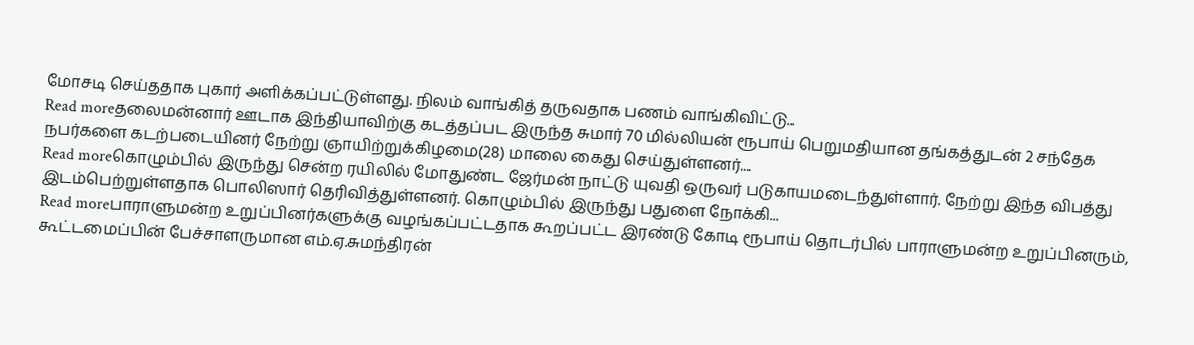மோசடி செய்ததாக புகார் அளிக்கப்பட்டுள்ளது. நிலம் வாங்கித் தருவதாக பணம் வாங்கிவிட்டு...
Read moreதலைமன்னார் ஊடாக இந்தியாவிற்கு கடத்தப்பட இருந்த சுமார் 70 மில்லியன் ரூபாய் பெறுமதியான தங்கத்துடன் 2 சந்தேக நபர்களை கடற்படையினர் நேற்று ஞாயிற்றுக்கிழமை(28) மாலை கைது செய்துள்ளனர்....
Read moreகொழும்பில் இருந்து சென்ற ரயிலில் மோதுண்ட ஜேர்மன் நாட்டு யுவதி ஒருவர் படுகாயமடைந்துள்ளார். நேற்று இந்த விபத்து இடம்பெற்றுள்ளதாக பொலிஸார் தெரிவித்துள்ளனர். கொழும்பில் இருந்து பதுளை நோக்கி...
Read moreபாராளுமன்ற உறுப்பினர்களுக்கு வழங்கப்பட்டதாக கூறப்பட்ட இரண்டு கோடி ரூபாய் தொடர்பில் பாராளுமன்ற உறுப்பினரும், கூட்டமைப்பின் பேச்சாளருமான எம்.ஏ.சுமந்திரன்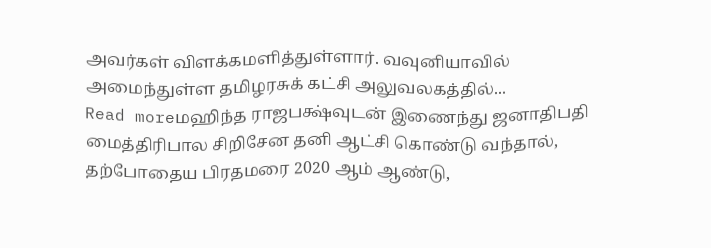அவர்கள் விளக்கமளித்துள்ளார். வவுனியாவில் அமைந்துள்ள தமிழரசுக் கட்சி அலுவலகத்தில்...
Read moreமஹிந்த ராஜபக்ஷ்வுடன் இணைந்து ஜனாதிபதி மைத்திரிபால சிறிசேன தனி ஆட்சி கொண்டு வந்தால், தற்போதைய பிரதமரை 2020 ஆம் ஆண்டு,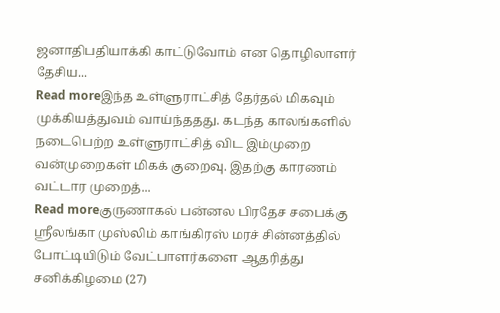ஜனாதிபதியாக்கி காட்டுவோம் என தொழிலாளர் தேசிய...
Read moreஇந்த உள்ளுராட்சித் தேர்தல் மிகவும் முக்கியத்துவம் வாய்ந்ததது. கடந்த காலங்களில் நடைபெற்ற உள்ளுராட்சித் விட இம்முறை வன்முறைகள் மிகக் குறைவு. இதற்கு காரணம் வட்டார முறைத்...
Read moreகுருணாகல் பன்னல பிரதேச சபைக்கு ஸ்ரீலங்கா முஸ்லிம் காங்கிரஸ் மரச் சின்னத்தில் போட்டியிடும் வேட்பாளர்களை ஆதரித்து சனிக்கிழமை (27)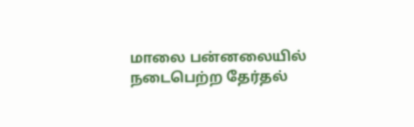மாலை பன்னலையில் நடைபெற்ற தேர்தல்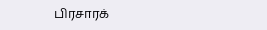பிரசாரக்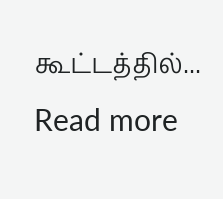கூட்டத்தில்...
Read more